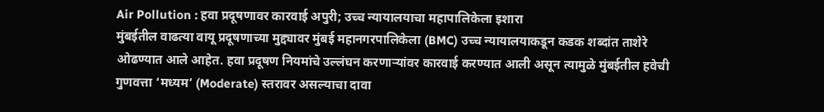Air Pollution : हवा प्रदूषणावर कारवाई अपुरी; उच्च न्यायालयाचा महापालिकेला इशारा
मुंबईतील वाढत्या वायू प्रदूषणाच्या मुद्द्यावर मुंबई महानगरपालिकेला (BMC) उच्च न्यायालयाकडून कडक शब्दांत ताशेरे ओढण्यात आले आहेत. हवा प्रदूषण नियमांचे उल्लंघन करणाऱ्यांवर कारवाई करण्यात आली असून त्यामुळे मुंबईतील हवेची गुणवत्ता ‘मध्यम’ (Moderate) स्तरावर असल्याचा दावा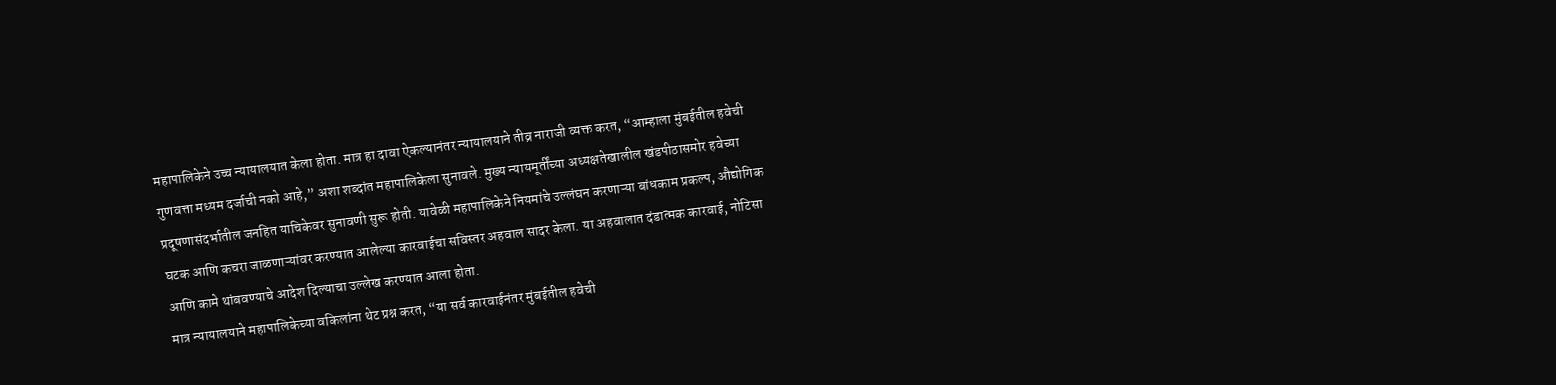महापालिकेने उच्च न्यायालयात केला होता. मात्र हा दावा ऐकल्यानंतर न्यायालयाने तीव्र नाराजी व्यक्त करत, “आम्हाला मुंबईतील हवेची गुणवत्ता मध्यम दर्जाची नको आहे,” अशा शब्दांत महापालिकेला सुनावले. मुख्य न्यायमूर्तींच्या अध्यक्षतेखालील खंडपीठासमोर हवेच्या प्रदूषणासंदर्भातील जनहित याचिकेवर सुनावणी सुरू होती. यावेळी महापालिकेने नियमांचे उल्लंघन करणाऱ्या बांधकाम प्रकल्प, औद्योगिक घटक आणि कचरा जाळणाऱ्यांवर करण्यात आलेल्या कारवाईचा सविस्तर अहवाल सादर केला. या अहवालात दंडात्मक कारवाई, नोटिसा आणि कामे थांबवण्याचे आदेश दिल्याचा उल्लेख करण्यात आला होता.
मात्र न्यायालयाने महापालिकेच्या वकिलांना थेट प्रश्न करत, “या सर्व कारवाईनंतर मुंबईतील हवेची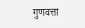गुणवत्ता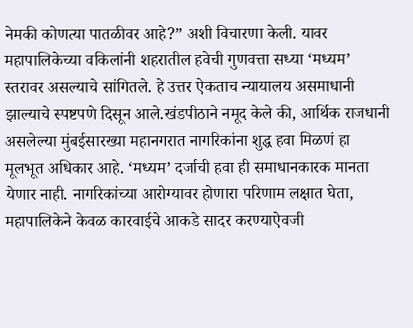नेमकी कोणत्या पातळीवर आहे?” अशी विचारणा केली. यावर महापालिकेच्या वकिलांनी शहरातील हवेची गुणवत्ता सध्या ‘मध्यम’ स्तरावर असल्याचे सांगितले. हे उत्तर ऐकताच न्यायालय असमाधानी झाल्याचे स्पष्टपणे दिसून आले.खंडपीठाने नमूद केले की, आर्थिक राजधानी असलेल्या मुंबईसारख्या महानगरात नागरिकांना शुद्ध हवा मिळणं हा मूलभूत अधिकार आहे. ‘मध्यम’ दर्जाची हवा ही समाधानकारक मानता येणार नाही. नागरिकांच्या आरोग्यावर होणारा परिणाम लक्षात घेता, महापालिकेने केवळ कारवाईचे आकडे सादर करण्याऐवजी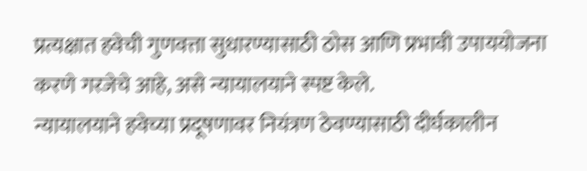प्रत्यक्षात हवेची गुणवत्ता सुधारण्यासाठी ठोस आणि प्रभावी उपाययोजना करणे गरजेचे आहे, असे न्यायालयाने स्पष्ट केले.
न्यायालयाने हवेच्या प्रदूषणावर नियंत्रण ठेवण्यासाठी दीर्घकालीन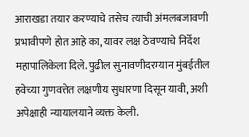आराखडा तयार करण्याचे तसेच त्याची अंमलबजावणी प्रभावीपणे होत आहे का, यावर लक्ष ठेवण्याचे निर्देश महापालिकेला दिले. पुढील सुनावणीदरम्यान मुंबईतील हवेच्या गुणवत्तेत लक्षणीय सुधारणा दिसून यावी, अशी अपेक्षाही न्यायालयाने व्यक्त केली.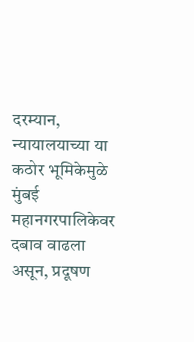दरम्यान, न्यायालयाच्या या कठोर भूमिकेमुळे मुंबई महानगरपालिकेवर दबाव वाढला असून, प्रदूषण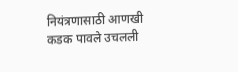नियंत्रणासाठी आणखी कडक पावले उचलली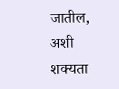जातील, अशी शक्यता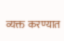व्यक्त करण्यात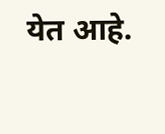येत आहे.